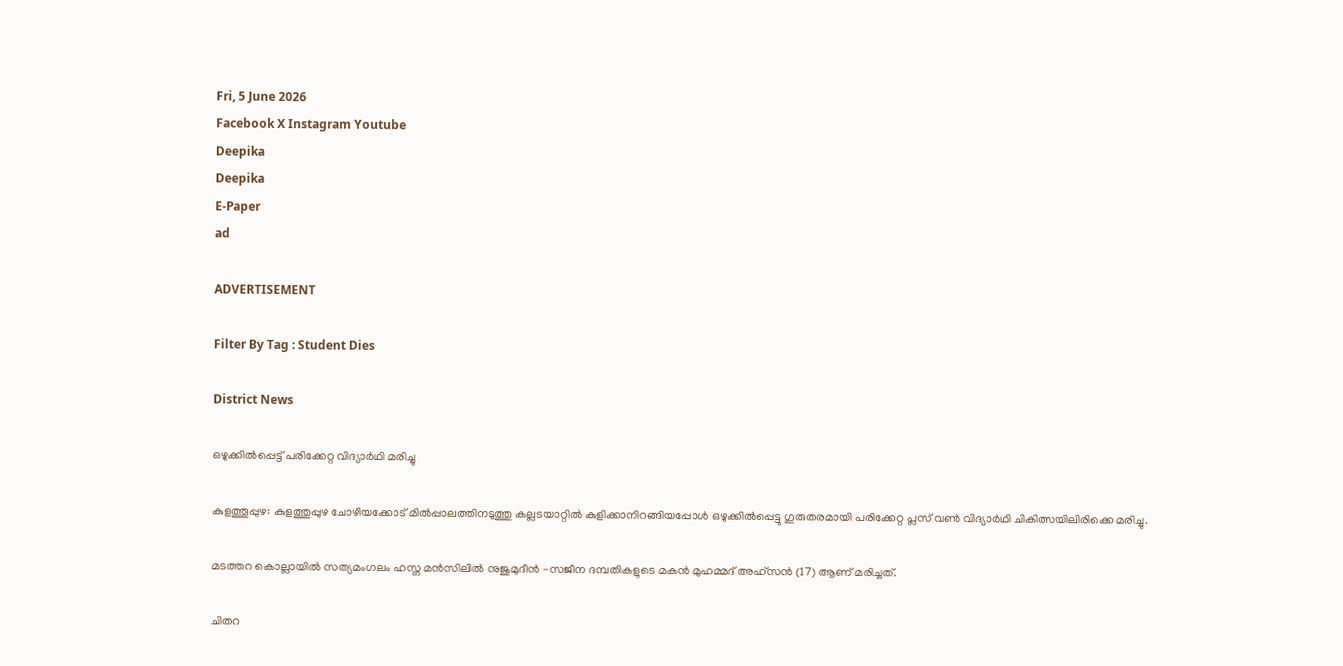Fri, 5 June 2026
Facebook X Instagram Youtube
Deepika
Deepika
E-Paper
ad

ADVERTISEMENT

Filter By Tag : Student Dies

District News

ഒഴുക്കിൽപ്പെട്ട് പരിക്കേറ്റ വിദ്യാർഥി മരിച്ചു

കുളത്തൂപ്പുഴ: കുളത്തുപ്പുഴ ചോഴിയക്കോട് മിൽപ്പാലത്തിനടുത്തു കല്ലടയാറ്റിൽ കുളിക്കാനിറങ്ങിയപ്പോൾ ഒഴുക്കിൽപ്പെട്ടു ഗുരുതരമായി പരിക്കേറ്റ പ്ലസ് വൺ വിദ്യാർഥി ചികിത്സയിലിരിക്കെ മരിച്ചു.

മടത്തറ കൊല്ലായിൽ സത്യമംഗലം ഹസ്ന മൻസിലിൽ നുജുമുദീൻ -സജീന ദമ്പതികളുടെ മകൻ മുഹമ്മദ് അഹ്സൻ (17) ആണ് മരിച്ചത്.

ചിതറ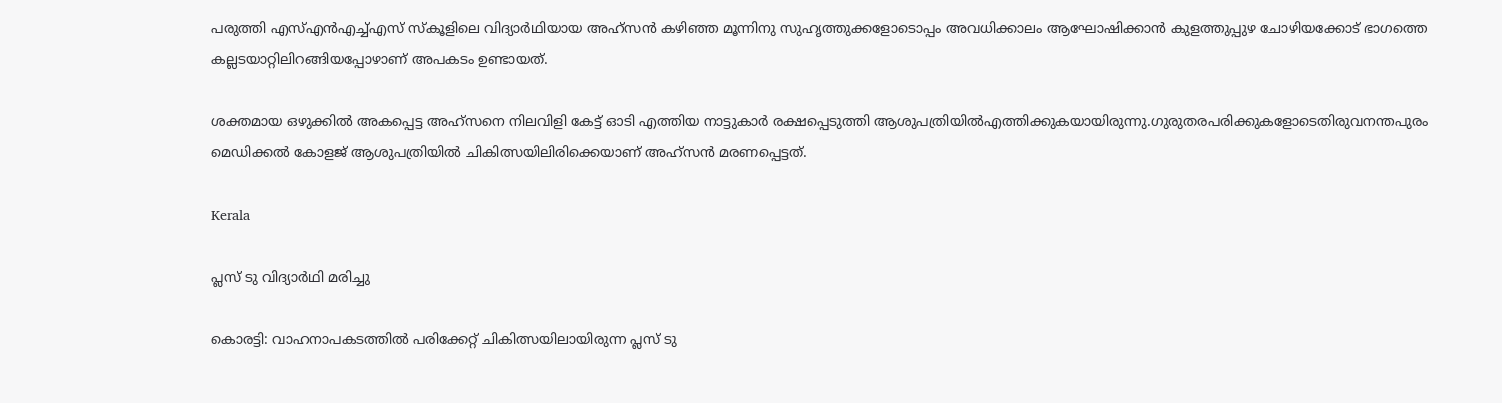പരുത്തി എസ്എൻഎച്ച്എസ് സ്കൂളിലെ വിദ്യാർഥിയായ അഹ്സൻ കഴിഞ്ഞ മൂന്നിനു സുഹൃത്തുക്കളോടൊപ്പം അവധിക്കാലം ആഘോഷിക്കാൻ കുളത്തുപ്പുഴ ചോഴിയക്കോട് ഭാഗത്തെ കല്ലടയാറ്റിലിറങ്ങിയപ്പോഴാണ് അപകടം ഉണ്ടായത്.

ശക്തമായ ഒഴുക്കിൽ അകപ്പെട്ട അഹ്സനെ നിലവിളി കേട്ട് ഓടി എത്തിയ നാട്ടുകാർ രക്ഷപ്പെടുത്തി ആശുപത്രിയിൽഎത്തിക്കുകയായിരുന്നു.ഗുരുതരപരിക്കുകളോടെതിരുവനന്തപുരം മെഡിക്കൽ കോളജ് ആശുപത്രിയിൽ ചികിത്സയിലിരിക്കെയാണ് അഹ്സൻ മരണപ്പെട്ടത്.

Kerala

പ്ലസ് ടു വിദ്യാർഥി മരിച്ചു

കൊരട്ടി: വാഹനാപകടത്തിൽ പരിക്കേറ്റ് ചികിത്സയിലായിരുന്ന പ്ലസ് ടു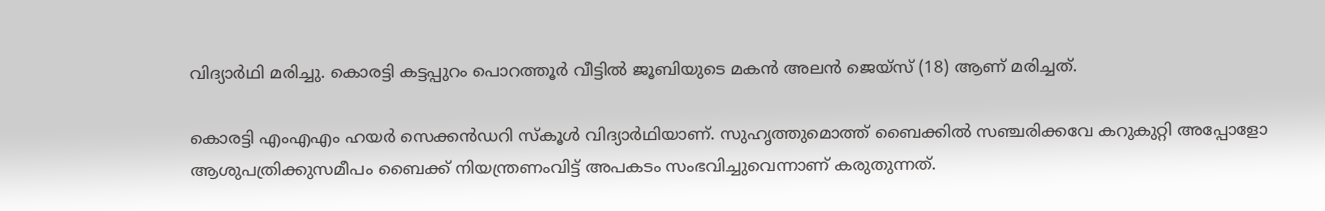വിദ്യാർഥി മരിച്ചു. കൊരട്ടി കട്ടപ്പുറം പൊറത്തൂർ വീട്ടിൽ ജൂബിയുടെ മകൻ അലൻ ജെയ്സ് (18) ആണ് മരിച്ചത്.

കൊരട്ടി എംഎഎം ഹയർ സെക്കൻഡറി സ്കൂൾ വിദ്യാർഥിയാണ്. സുഹൃത്തുമൊത്ത് ബൈക്കിൽ സഞ്ചരിക്കവേ കറുകുറ്റി അപ്പോളോ ആശുപത്രിക്കുസമീപം ബൈക്ക് നിയന്ത്രണംവിട്ട് അപകടം സംഭവിച്ചുവെന്നാണ് കരുതുന്നത്.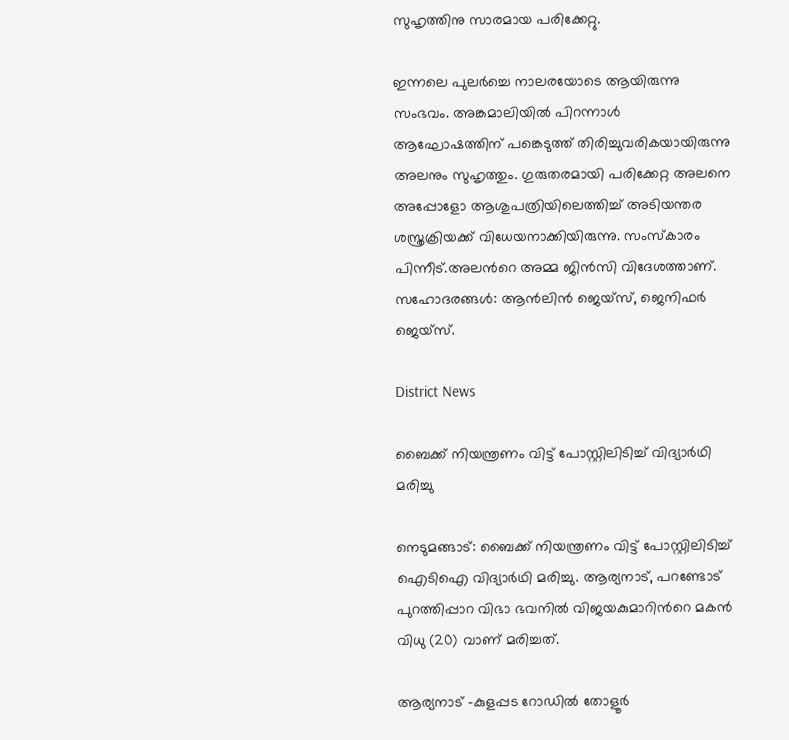സുഹൃത്തിനു സാരമായ പരിക്കേറ്റു.

ഇന്നലെ പുലർച്ചെ നാലരയോടെ ആയിരുന്നു സംഭവം. അങ്കമാലിയിൽ പിറന്നാള്‍ ആഘോഷത്തിന് പങ്കെടുത്ത് തിരിച്ചുവരികയായിരുന്നു അലനും സുഹൃത്തും. ഗുരുതരമായി പരിക്കേറ്റ അലനെ അപ്പോളോ ആശുപത്രിയിലെത്തിച്ച് അടിയന്തര ശസ്ത്രക്രിയക്ക് വിധേയനാക്കിയിരുന്നു. സംസ്കാരം പിന്നീട്.അലന്‍റെ അമ്മ ജിൻസി വിദേശത്താണ്. സഹോദരങ്ങൾ: ആൻലിൻ ജെയ്സ്, ജെനിഫർ ജെയ്സ്.

District News

ബൈക്ക് നിയന്ത്രണം വിട്ട് പോസ്റ്റിലിടിച്ച് വിദ്യാർഥി മരിച്ചു

നെടുമങ്ങാട്: ബൈക്ക് നിയന്ത്രണം വിട്ട് പോസ്റ്റിലിടിച്ച് ഐടിഐ വിദ്യാർഥി മരിച്ചു. ആര്യനാട്, പറണ്ടോട് പുറത്തിപ്പാറ വിഭാ ഭവനിൽ വിജയകുമാറിന്‍റെ മകൻ വിധു (20) വാണ് മരിച്ചത്.

ആര്യനാട് -കുളപ്പട റോഡിൽ തോളൂർ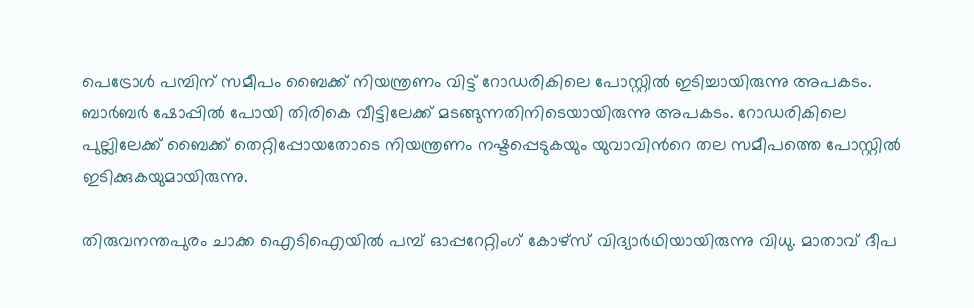പെട്രോൾ പമ്പിന് സമീപം ബൈക്ക് നിയന്ത്രണം വിട്ട് റോഡരികിലെ പോസ്റ്റിൽ ഇടിച്ചായിരുന്നു അപകടം. ബാർബർ ഷോപ്പിൽ പോയി തിരികെ വീട്ടിലേക്ക് മടങ്ങുന്നതിനിടെയായിരുന്നു അപകടം. റോഡരികിലെ പുല്ലിലേക്ക് ബൈക്ക് തെറ്റിപ്പോയതോടെ നിയന്ത്രണം നഷ്ടപ്പെടുകയും യുവാവിന്‍റെ തല സമീപത്തെ പോസ്റ്റിൽ ഇടിക്കുകയുമായിരുന്നു.

തിരുവനന്തപുരം ചാക്ക ഐടിഐയിൽ പമ്പ് ഓപ്പറേറ്റിംഗ് കോഴ്സ് വിദ്യാർഥിയായിരുന്നു വിധു. മാതാവ് ദീപ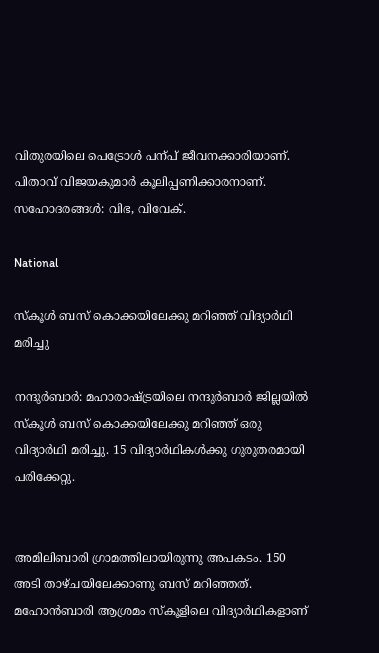വിതുരയിലെ പെട്രോൾ പന്പ് ജീവനക്കാരിയാണ്. പിതാവ് വിജയകുമാർ കൂലിപ്പണിക്കാരനാണ്. സഹോദരങ്ങൾ: വിഭ, വിവേക്.

National

സ്കൂൾ ബസ് കൊക്കയിലേക്കു മറിഞ്ഞ് വിദ്യാർഥി മരിച്ചു

നന്ദുർബാർ: മഹാരാഷ്‌ട്രയിലെ നന്ദുർബാർ ജില്ലയിൽ സ്കൂൾ ബസ് കൊക്കയിലേക്കു മറിഞ്ഞ് ഒരു വിദ്യാർഥി മരിച്ചു. 15 വിദ്യാർഥികൾക്കു ഗുരുതരമായി പരിക്കേറ്റു.


അമിലിബാരി ഗ്രാമത്തിലായിരുന്നു അപകടം. 150 അടി താഴ്ചയിലേക്കാണു ബസ് മറിഞ്ഞത്. മഹോൻബാരി ആശ്രമം സ്കൂളിലെ വിദ്യാർഥികളാണ്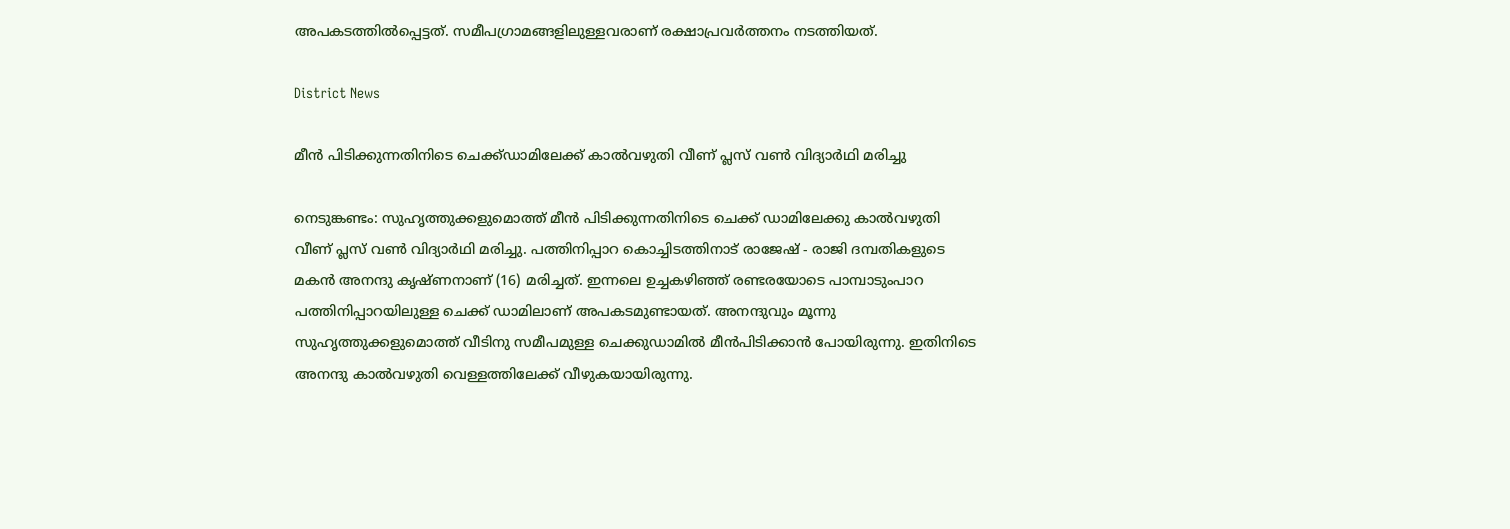അപകടത്തിൽപ്പെട്ടത്. സമീപഗ്രാമങ്ങളിലുള്ളവരാണ് രക്ഷാപ്രവർത്തനം നടത്തിയത്.

District News

മീന്‍ പിടിക്കുന്നതിനിടെ ചെക്ക്ഡാമിലേക്ക് കാല്‍വഴുതി വീണ് പ്ലസ് വണ്‍ വിദ്യാര്‍ഥി മരിച്ചു

നെടുങ്കണ്ടം: സുഹൃത്തുക്കളുമൊത്ത് മീന്‍ പിടിക്കുന്നതിനിടെ ചെക്ക് ഡാമിലേക്കു കാല്‍വഴുതി വീണ് പ്ലസ് വണ്‍ വിദ്യാര്‍ഥി മരിച്ചു. പത്തിനിപ്പാറ കൊച്ചിടത്തിനാട് രാജേഷ് - രാജി ദമ്പതികളുടെ മകന്‍ അനന്ദു കൃഷ്ണനാണ് (16) മരിച്ചത്. ഇന്നലെ ഉച്ചകഴിഞ്ഞ് രണ്ടരയോടെ പാമ്പാടുംപാറ പത്തിനിപ്പാറയിലുള്ള ചെക്ക് ഡാമിലാണ് അപകടമുണ്ടായത്. അനന്ദുവും മൂന്നു സുഹൃത്തുക്കളുമൊത്ത് വീടിനു സമീപമുള്ള ചെക്കുഡാമില്‍ മീന്‍പിടിക്കാന്‍ പോയിരുന്നു. ഇതിനിടെ അനന്ദു കാല്‍വഴുതി വെള്ളത്തിലേക്ക് വീഴുകയായിരുന്നു.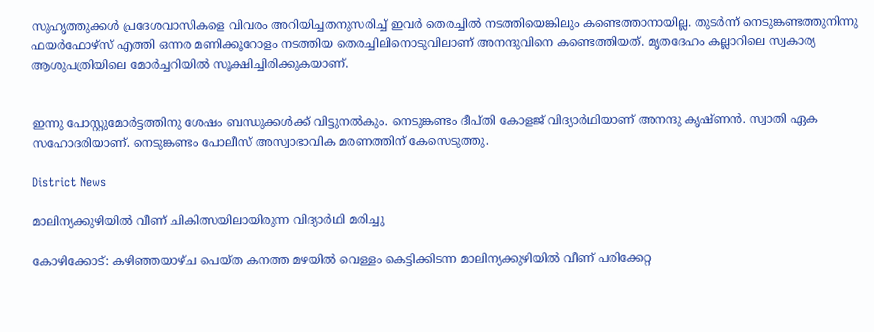സുഹൃത്തുക്കള്‍ പ്രദേശവാസികളെ വിവരം അറിയിച്ചതനുസരിച്ച് ഇവര്‍ തെരച്ചില്‍ നടത്തിയെങ്കിലും കണ്ടെത്താനായില്ല. തുടര്‍ന്ന് നെടുങ്കണ്ടത്തുനിന്നു ഫയര്‍ഫോഴ്സ് എത്തി ഒന്നര മണിക്കൂറോളം നടത്തിയ തെരച്ചിലിനൊടുവിലാണ് അനന്ദുവിനെ കണ്ടെത്തിയത്. മൃതദേഹം കല്ലാറിലെ സ്വകാര്യ ആശുപത്രിയിലെ മോര്‍ച്ചറിയില്‍ സൂക്ഷിച്ചിരിക്കുകയാണ്.


ഇന്നു പോസ്റ്റുമോര്‍ട്ടത്തിനു ശേഷം ബന്ധുക്കള്‍ക്ക് വിട്ടുനല്‍കും. നെടുങ്കണ്ടം ദീപ്തി കോളജ് വിദ്യാര്‍ഥിയാണ് അനന്ദു കൃഷ്ണന്‍. സ്വാതി ഏക സഹോദരിയാണ്. നെടുങ്കണ്ടം പോലീസ് അസ്വാഭാവിക മരണത്തിന് കേസെടുത്തു.

District News

മാലിന്യക്കുഴിയില്‍ വീണ് ചികിത്സയിലായിരുന്ന വിദ്യാര്‍ഥി മരിച്ചു

കോഴിക്കോട്: കഴിഞ്ഞയാഴ്ച പെയ്ത കനത്ത മഴയില്‍ വെള്ളം കെട്ടിക്കിടന്ന മാലിന്യക്കുഴിയില്‍ വീണ് പരിക്കേറ്റ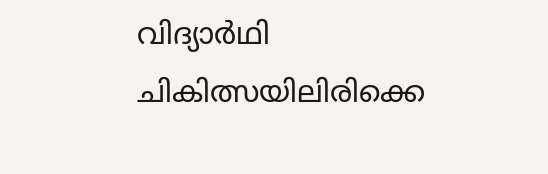വിദ്യാര്‍ഥി ചികിത്സയിലിരിക്കെ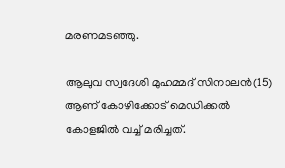മരണമടഞ്ഞു.

ആലുവ സ്വദേശി മുഹമ്മദ് സിനാലന്‍(15) ആണ് കോഴിക്കോട് മെഡിക്കല്‍ കോളജില്‍ വച്ച് മരിച്ചത്.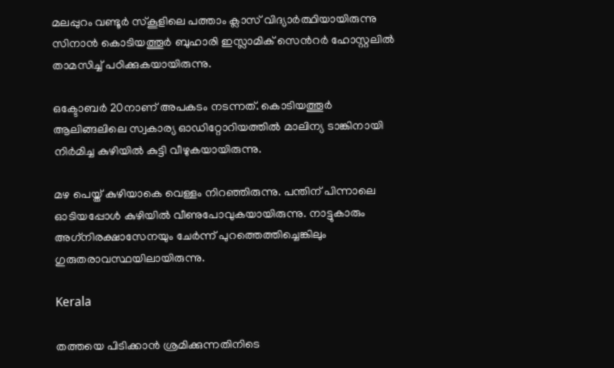മലപ്പുറം വണ്ടൂര്‍ സ്‌കൂളിലെ പത്താം ക്ലാസ് വിദ്യാര്‍ത്ഥിയായിരുന്നു സിനാന്‍ കൊടിയത്തൂര്‍ ബുഹാരി ഇസ്ലാമിക് സെന്‍റര്‍ ഹോസ്റ്റലില്‍ താമസിച്ച് പഠിക്കുകയായിരുന്നു.

ഒക്ടോബര്‍ 20നാണ് അപകടം നടന്നത്. കൊടിയത്തൂര്‍ ആലിങ്ങലിലെ സ്വകാര്യ ഓഡിറ്റോറിയത്തില്‍ മാലിന്യ ടാങ്കിനായി നിര്‍മിച്ച കുഴിയില്‍ കുട്ടി വീഴുകയായിരുന്നു.

മഴ പെയ്ത് കുഴിയാകെ വെള്ളം നിറഞ്ഞിരുന്നു. പന്തിന് പിന്നാലെ ഓടിയപ്പോള്‍ കുഴിയില്‍ വീണുപോവുകയായിരുന്നു. നാട്ടുകാരും അഗ്‌നിരക്ഷാസേനയും ചേര്‍ന്ന് പുറത്തെത്തിച്ചെങ്കിലും ഗുരുതരാവസ്ഥയിലായിരുന്നു.

Kerala

തത്തയെ പിടിക്കാൻ ശ്രമിക്കുന്നതിനിടെ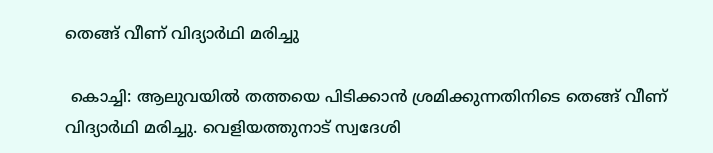തെങ്ങ് വീണ് വിദ്യാർഥി മരിച്ചു

 കൊച്ചി: ആലുവയിൽ തത്തയെ പിടിക്കാൻ ശ്രമിക്കുന്നതിനിടെ തെങ്ങ് വീണ് വിദ്യാർഥി മരിച്ചു. വെളിയത്തുനാട് സ്വദേശി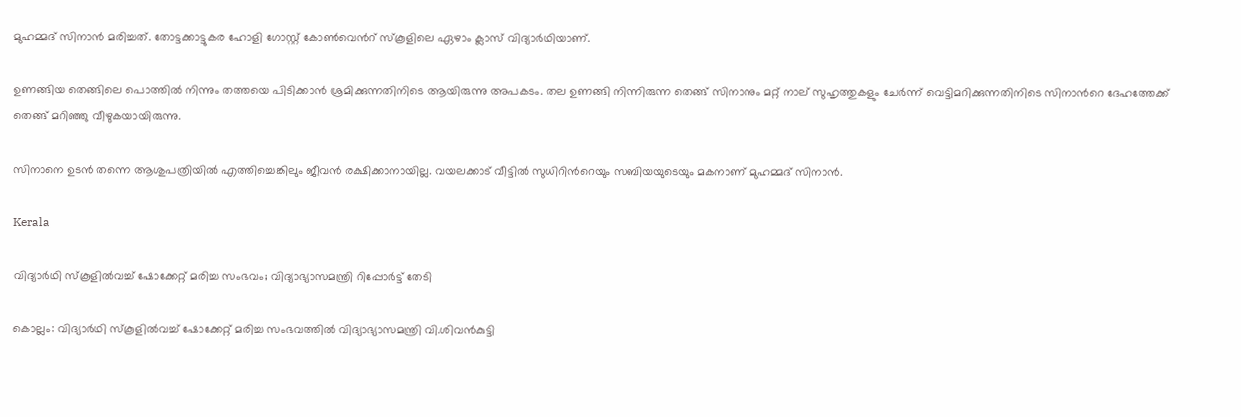മുഹമ്മദ് സിനാൻ മരിച്ചത്. തോട്ടക്കാട്ടുകര ഹോളി ഗോസ്റ്റ് കോൺവെന്‍റ് സ്കൂളിലെ ഏഴാം ക്ലാസ് വിദ്യാർഥിയാണ്.

ഉണങ്ങിയ തെങ്ങിലെ പൊത്തിൽ നിന്നും തത്തയെ പിടിക്കാൻ ശ്രമിക്കുന്നതിനിടെ ആയിരുന്നു അപകടം. തല ഉണങ്ങി നിന്നിരുന്ന തെങ്ങ് സിനാനും മറ്റ് നാല് സുഹൃത്തുകളും ചേർന്ന് വെട്ടിമറിക്കുന്നതിനിടെ സിനാന്‍റെ ദേഹത്തേക്ക് തെങ്ങ് മറിഞ്ഞു വീഴുകയായിരുന്നു.

സിനാനെ ഉടൻ തന്നെ ആശുപത്രിയിൽ എത്തിച്ചെങ്കിലും ജീവന്‍ രക്ഷിക്കാനായില്ല. വയലക്കാട് വീട്ടിൽ സുധിറിന്‍റെയും സബിയയുടെയും മകനാണ് മുഹമ്മദ് സിനാൻ.

Kerala

വിദ്യാർഥി സ്കൂളിൽവച്ച് ഷോക്കേറ്റ് മരിച്ച സംഭവം; വിദ്യാഭ്യാസമന്ത്രി റിപ്പോർട്ട് തേടി

കൊല്ലം: വിദ്യാർഥി സ്കൂളിൽവച്ച് ഷോക്കേറ്റ് മരിച്ച സംഭവത്തിൽ വിദ്യാഭ്യാസമന്ത്രി വി.ശിവൻകുട്ടി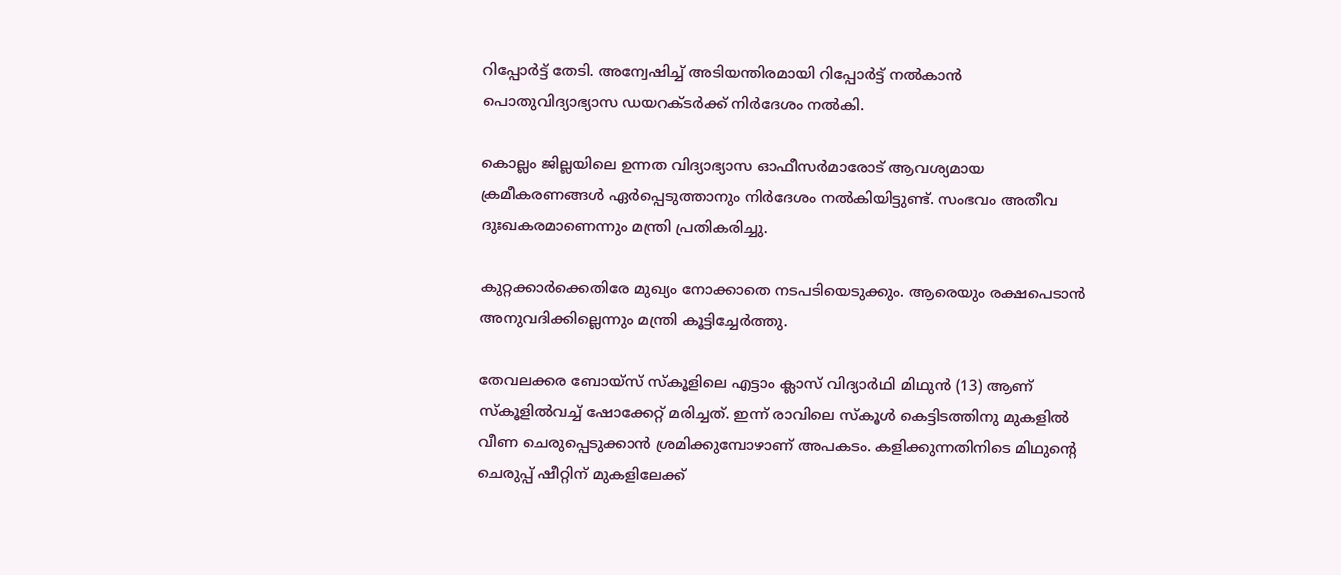റിപ്പോർട്ട് തേടി. അന്വേഷിച്ച് അടിയന്തിരമായി റിപ്പോർട്ട് നൽകാൻ പൊതുവിദ്യാഭ്യാസ ഡയറക്ടർക്ക് നിർദേശം നൽകി.

കൊല്ലം ജില്ലയിലെ ഉന്നത വിദ്യാഭ്യാസ ഓഫീസർമാരോട് ആവശ്യമായ ക്രമീകരണങ്ങൾ ഏർപ്പെടുത്താനും നിർദേശം നൽകിയിട്ടുണ്ട്. സംഭവം അതീവ ദുഃഖകരമാണെന്നും മന്ത്രി പ്രതികരിച്ചു.

കുറ്റക്കാർക്കെതിരേ മുഖ്യം നോക്കാതെ നടപടിയെടുക്കും. ആരെയും രക്ഷപെടാൻ അനുവദിക്കില്ലെന്നും മന്ത്രി കൂട്ടിച്ചേർത്തു.

തേവലക്കര ബോയ്സ് സ്കൂളിലെ എട്ടാം ക്ലാസ് വിദ്യാർഥി മിഥുൻ (13) ആണ് സ്കൂളിൽവച്ച് ഷോക്കേറ്റ് മരിച്ചത്. ഇന്ന് രാവിലെ സ്കൂൾ കെട്ടിടത്തിനു മുകളിൽ വീണ ചെരുപ്പെടുക്കാൻ ശ്രമിക്കുമ്പോഴാണ് അപകടം. കളിക്കുന്നതിനിടെ മിഥുന്‍റെ ചെരുപ്പ് ഷീറ്റിന് മുകളിലേക്ക്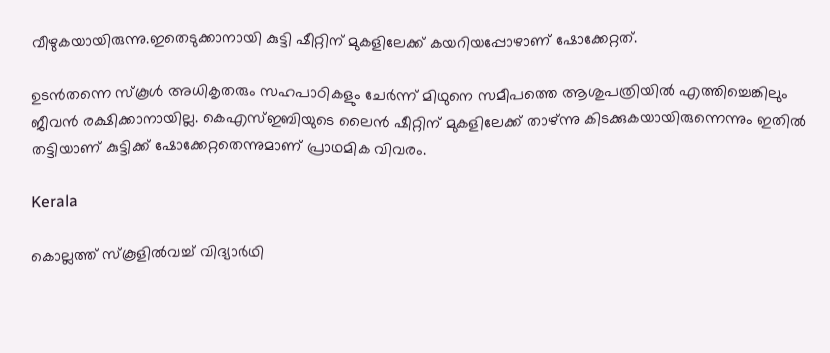വീഴുകയായിരുന്നു.ഇതെടുക്കാനായി കുട്ടി ഷീറ്റിന് മുകളിലേക്ക് കയറിയപ്പോഴാണ് ഷോക്കേറ്റത്.

ഉടൻതന്നെ സ്കൂൾ അധികൃതരും സഹപാഠികളും ചേർന്ന് മിഥുനെ സമീപത്തെ ആശുപത്രിയിൽ എത്തിച്ചെങ്കിലും ജീവൻ രക്ഷിക്കാനായില്ല. കെഎസ്ഇബിയുടെ ലൈന്‍ ഷീറ്റിന് മുകളിലേക്ക് താഴ്ന്നു കിടക്കുകയായിരുന്നെന്നും ഇതില്‍ തട്ടിയാണ് കുട്ടിക്ക് ഷോക്കേറ്റതെന്നുമാണ് പ്രാഥമിക വിവരം.

Kerala

കൊല്ലത്ത് സ്‌കൂളില്‍വച്ച് വിദ്യാര്‍ഥി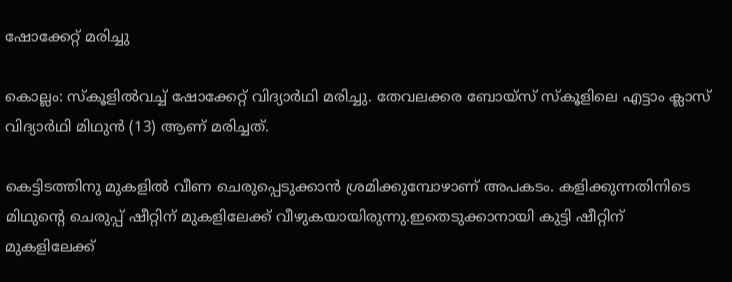ഷോക്കേറ്റ് മരിച്ചു

കൊല്ലം: സ്‌കൂളില്‍വച്ച് ഷോക്കേറ്റ് വിദ്യാര്‍ഥി മരിച്ചു. തേവലക്കര ബോയ്സ് സ്കൂളിലെ എട്ടാം ക്ലാസ് വിദ്യാർഥി മിഥുൻ (13) ആണ് മരിച്ചത്.

കെട്ടിടത്തിനു മുകളിൽ വീണ ചെരുപ്പെടുക്കാൻ ശ്രമിക്കുമ്പോഴാണ് അപകടം. കളിക്കുന്നതിനിടെ മിഥുന്‍റെ ചെരുപ്പ് ഷീറ്റിന് മുകളിലേക്ക് വീഴുകയായിരുന്നു.ഇതെടുക്കാനായി കുട്ടി ഷീറ്റിന് മുകളിലേക്ക്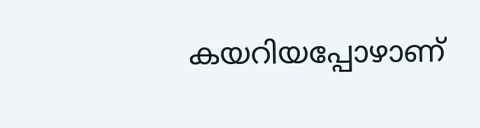കയറിയപ്പോഴാണ്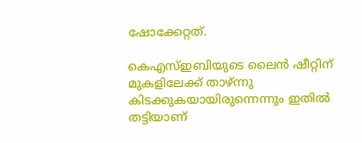ഷോക്കേറ്റത്.

കെഎസ്ഇബിയുടെ ലൈന്‍ ഷീറ്റിന് മുകളിലേക്ക് താഴ്ന്നു കിടക്കുകയായിരുന്നെന്നും ഇതില്‍ തട്ടിയാണ്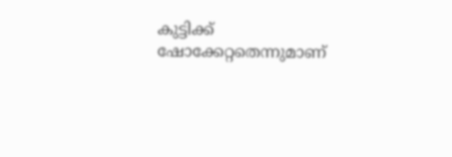കുട്ടിക്ക് ഷോക്കേറ്റതെന്നുമാണ്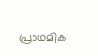പ്രാഥമിക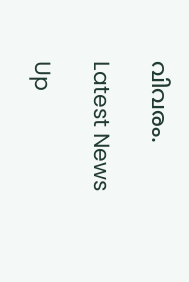വിവരം.

Latest News

Up